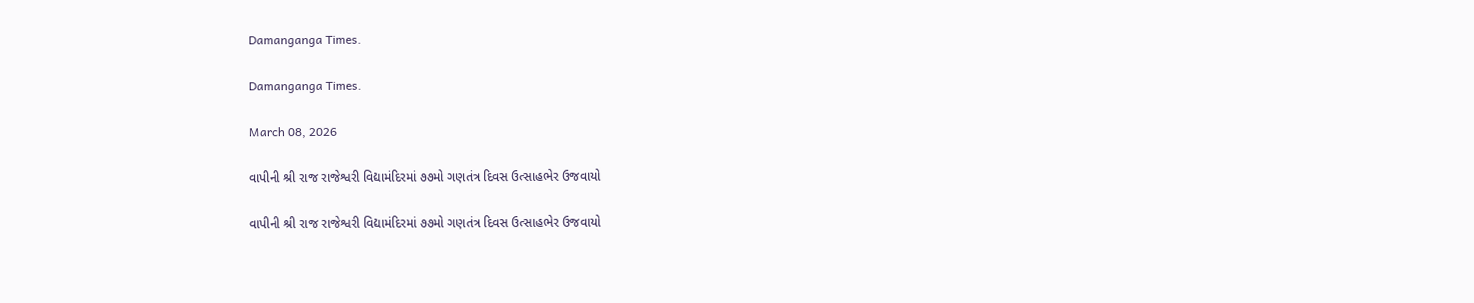Damanganga Times.

Damanganga Times.

March 08, 2026

વાપીની શ્રી રાજ રાજેશ્વરી વિદ્યામંદિરમાં ૭૭મો ગણતંત્ર દિવસ ઉત્સાહભેર ઉજવાયો

વાપીની શ્રી રાજ રાજેશ્વરી વિદ્યામંદિરમાં ૭૭મો ગણતંત્ર દિવસ ઉત્સાહભેર ઉજવાયો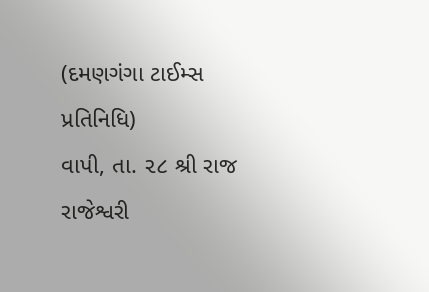(દમણગંગા ટાઈમ્સ પ્રતિનિધિ)
વાપી, તા. ૨૮ શ્રી રાજ રાજેશ્વરી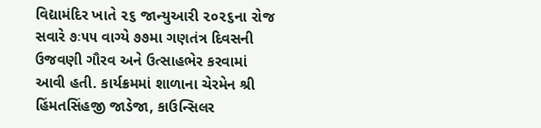વિદ્યામંદિર ખાતે ૨૬ જાન્યુઆરી ૨૦૨૬ના રોજ સવારે ૭ઃ૫૫ વાગ્યે ૭૭મા ગણતંત્ર દિવસની ઉજવણી ગૌરવ અને ઉત્સાહભેર કરવામાં આવી હતી. કાર્યક્રમમાં શાળાના ચેરમેન શ્રી હિંમતસિંહજી જાડેજા, કાઉન્સિલર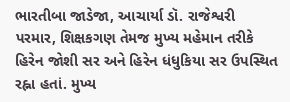ભારતીબા જાડેજા, આચાર્યા ડૉ. રાજેશ્વરી પરમાર, શિક્ષકગણ તેમજ મુખ્ય મહેમાન તરીકે હિરેન જોશી સર અને હિરેન ધંધુકિયા સર ઉપસ્થિત રહ્ના હતાં. મુખ્ય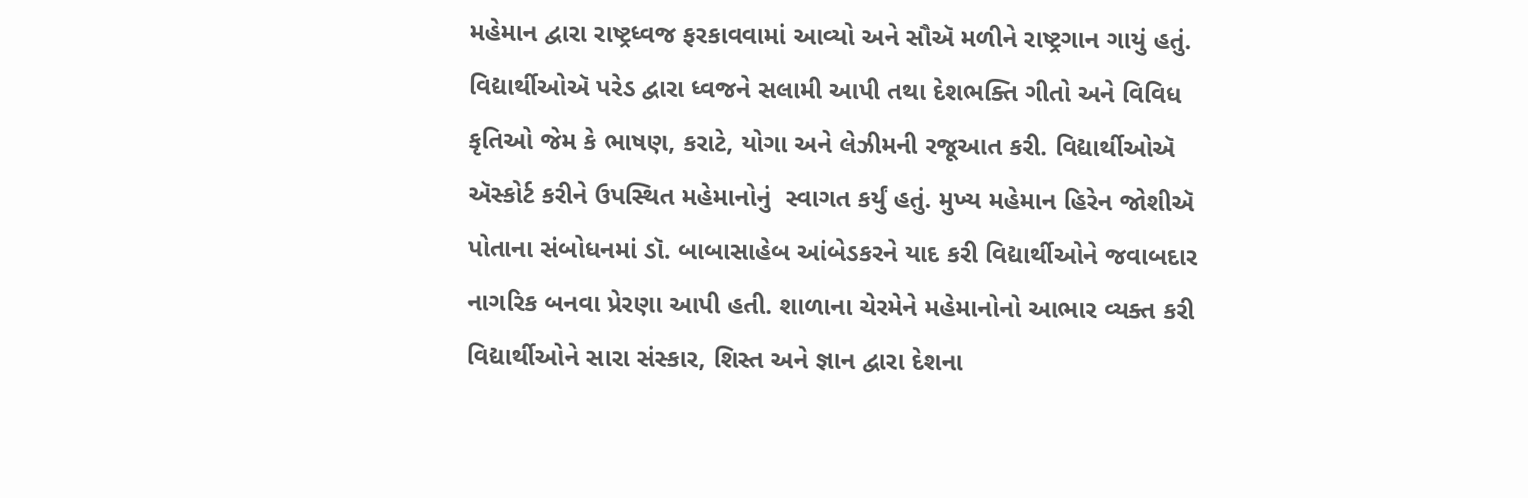મહેમાન દ્વારા રાષ્ટ્રધ્વજ ફરકાવવામાં આવ્યો અને સૌઍ મળીને રાષ્ટ્રગાન ગાયું હતું. વિદ્યાર્થીઓઍ પરેડ દ્વારા ધ્વજને સલામી આપી તથા દેશભક્તિ ગીતો અને વિવિધ કૃતિઓ જેમ કે ભાષણ, કરાટે, યોગા અને લેઝીમની રજૂઆત કરી. વિદ્યાર્થીઓઍ ઍસ્કોર્ટ કરીને ઉપસ્થિત મહેમાનોનું  સ્વાગત કર્યું હતું. મુખ્ય મહેમાન હિરેન જોશીઍ પોતાના સંબોધનમાં ડૉ. બાબાસાહેબ આંબેડકરને યાદ કરી વિદ્યાર્થીઓને જવાબદાર નાગરિક બનવા પ્રેરણા આપી હતી. શાળાના ચેરમેને મહેમાનોનો આભાર વ્યક્ત કરી વિદ્યાર્થીઓને સારા સંસ્કાર, શિસ્ત અને જ્ઞાન દ્વારા દેશના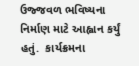ઉજ્જવળ ભવિષ્યના નિર્માણ માટે આહ્વાન કર્યું હતું.  કાર્યક્રમના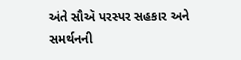અંતે સૌઍ પરસ્પર સહકાર અને સમર્થનની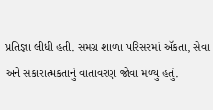પ્રતિજ્ઞા લીધી હતી. સમગ્ર શાળા પરિસરમાં ઍકતા, સેવા અને સકારાત્મકતાનું વાતાવરણ જોવા મળ્યુ હતું.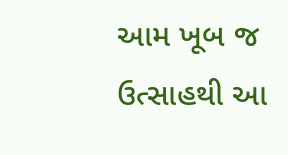આમ ખૂબ જ ઉત્સાહથી આ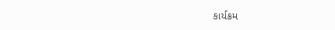કાર્યક્રમ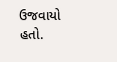ઉજવાયો હતો.